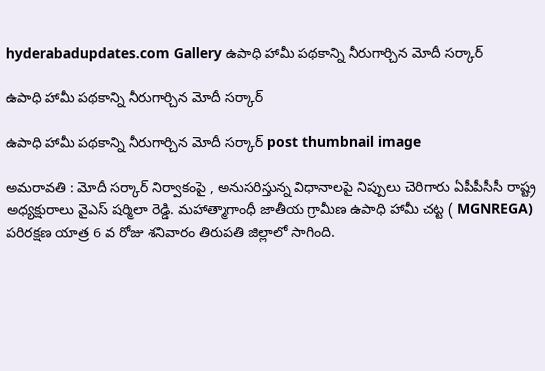hyderabadupdates.com Gallery ఉపాధి హామీ ప‌థ‌కాన్ని నీరుగార్చిన మోదీ స‌ర్కార్

ఉపాధి హామీ ప‌థ‌కాన్ని నీరుగార్చిన మోదీ స‌ర్కార్

ఉపాధి హామీ ప‌థ‌కాన్ని నీరుగార్చిన మోదీ స‌ర్కార్ post thumbnail image

అమ‌రావ‌తి : మోదీ స‌ర్కార్ నిర్వాకంపై , అనుస‌రిస్తున్న విధానాల‌పై నిప్పులు చెరిగారు ఏపీపీసీసీ రాష్ట్ర అధ్య‌క్షురాలు వైఎస్ ష‌ర్మిలా రెడ్డి. మహాత్మాగాంధీ జాతీయ గ్రామీణ ఉపాధి హామీ చట్ట ( MGNREGA) పరిరక్షణ యాత్ర 6 వ రోజు శ‌నివారం తిరుపతి జిల్లాలో సాగింది.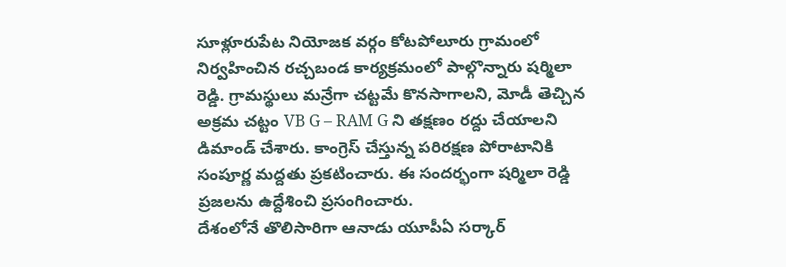సూళ్లూరుపేట నియోజక వర్గం కోటపోలూరు గ్రామంలో నిర్వహించిన రచ్చబండ కార్యక్రమంలో పాల్గొన్నారు ష‌ర్మిలా రెడ్డి. గ్రామస్థులు మన్రేగా చట్టమే కొనసాగాలని, మోడీ తెచ్చిన అక్రమ చట్టం VB G – RAM G ని తక్షణం రద్దు చేయాలని డిమాండ్ చేశారు. కాంగ్రెస్ చేస్తున్న పరిరక్షణ పోరాటానికి సంపూర్ణ మద్దతు ప్రకటించారు. ఈ సంద‌ర్భంగా ష‌ర్మిలా రెడ్డి ప్ర‌జ‌ల‌ను ఉద్దేశించి ప్ర‌సంగించారు.
దేశంలోనే తొలిసారిగా ఆనాడు యూపీఏ స‌ర్కార్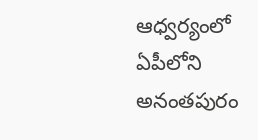ఆధ్వ‌ర్యంలో ఏపీలోని అనంత‌పురం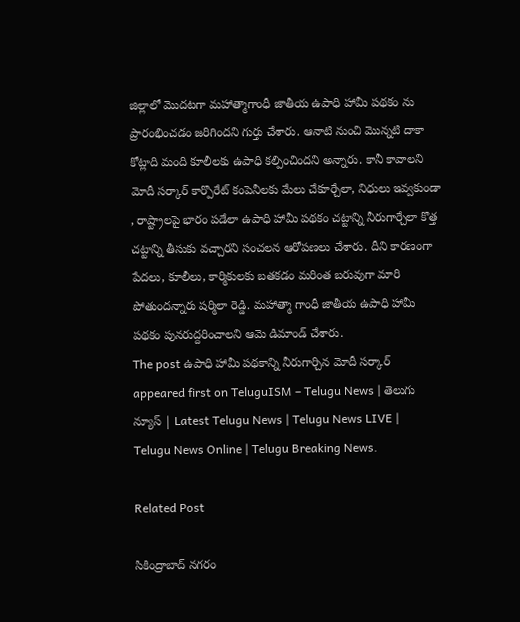జిల్లాలో మొద‌ట‌గా మ‌హాత్మాగాంధీ జాతీయ ఉపాధి హామీ ప‌థ‌కం ను ప్రారంభించ‌డం జ‌రిగింద‌ని గుర్తు చేశారు. ఆనాటి నుంచి మొన్న‌టి దాకా కోట్లాది మంది కూలీల‌కు ఉపాధి క‌ల్పించింద‌ని అన్నారు. కానీ కావాల‌ని మోదీ స‌ర్కార్ కార్పొరేట్ కంపెనీల‌కు మేలు చేకూర్చేలా, నిధులు ఇవ్వ‌కుండా , రాష్ట్రాల‌పై భారం ప‌డేలా ఉపాధి హామీ ప‌థకం చ‌ట్టాన్ని నీరుగార్చేలా కొత్త చ‌ట్టాన్ని తీసుకు వ‌చ్చార‌ని సంచ‌ల‌న ఆరోప‌ణ‌లు చేశారు. దీని కార‌ణంగా పేద‌లు, కూలీలు, కార్మికుల‌కు బ‌త‌క‌డం మ‌రింత బ‌రువుగా మారి పోతుంద‌న్నారు ష‌ర్మిలా రెడ్డి. మ‌హాత్మా గాంధీ జాతీయ ఉపాధి హామీ ప‌థ‌కం పున‌రుద్ద‌రించాల‌ని ఆమె డిమాండ్ చేశారు.
The post ఉపాధి హామీ ప‌థ‌కాన్ని నీరుగార్చిన మోదీ స‌ర్కార్ appeared first on TeluguISM – Telugu News | తెలుగు న్యూస్ | Latest Telugu News | Telugu News LIVE | Telugu News Online | Telugu Breaking News.

Related Post

సికింద్రాబాద్ న‌గ‌రం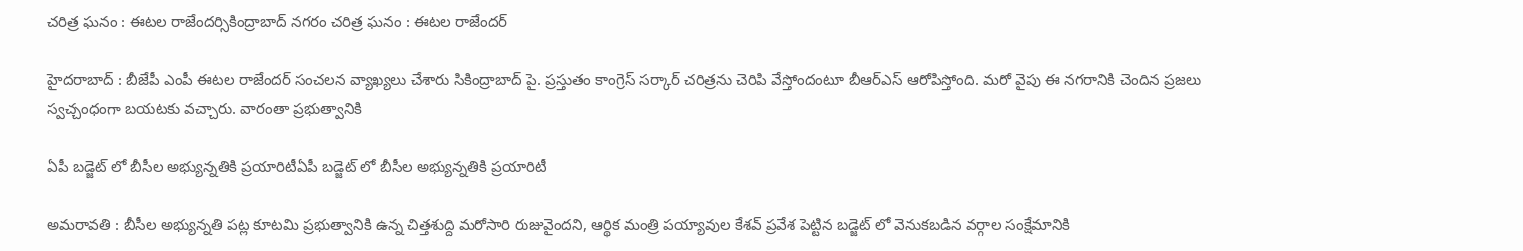చ‌రిత్ర ఘ‌నం : ఈట‌ల రాజేంద‌ర్సికింద్రాబాద్ న‌గ‌రం చ‌రిత్ర ఘ‌నం : ఈట‌ల రాజేంద‌ర్

హైద‌రాబాద్ : బీజేపీ ఎంపీ ఈట‌ల రాజేంద‌ర్ సంచ‌ల‌న వ్యాఖ్య‌లు చేశారు సికింద్రాబాద్ పై. ప్ర‌స్తుతం కాంగ్రెస్ స‌ర్కార్ చ‌రిత్ర‌ను చెరిపి వేస్తోందంటూ బీఆర్ఎస్ ఆరోపిస్తోంది. మ‌రో వైపు ఈ న‌గ‌రానికి చెందిన ప్ర‌జ‌లు స్వ‌చ్చంధంగా బ‌య‌ట‌కు వ‌చ్చారు. వారంతా ప్ర‌భుత్వానికి

ఏపీ బ‌డ్జెట్ లో బీసీల అభ్యున్న‌తికి ప్ర‌యారిటీఏపీ బ‌డ్జెట్ లో బీసీల అభ్యున్న‌తికి ప్ర‌యారిటీ

అమరావతి : బీసీల అభ్యున్నతి పట్ల కూటమి ప్రభుత్వానికి ఉన్న చిత్తశుద్ది మరోసారి రుజువైందని, ఆర్థిక మంత్రి పయ్యావుల కేశవ్ ప్రవేశ పెట్టిన బడ్జెట్ లో వెనుకబడిన వర్గాల సంక్షేమానికి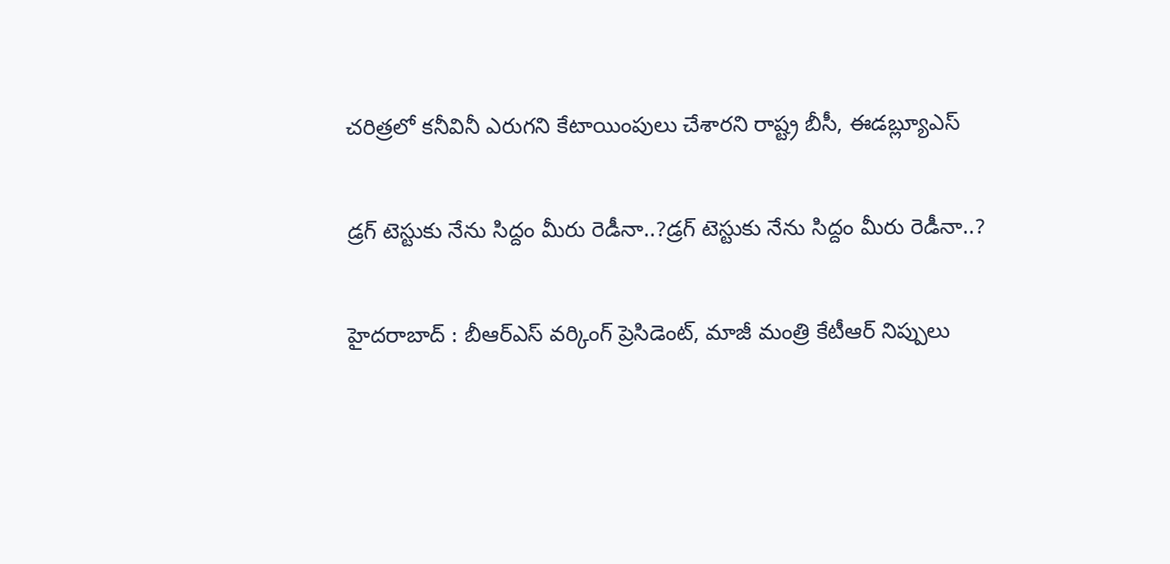చరిత్రలో కనీవినీ ఎరుగని కేటాయింపులు చేశారని రాష్ట్ర బీసీ, ఈడబ్ల్యూఎస్

డ్ర‌గ్ టెస్టుకు నేను సిద్దం మీరు రెడీనా..?డ్ర‌గ్ టెస్టుకు నేను సిద్దం మీరు రెడీనా..?

హైద‌రాబాద్ : బీఆర్ఎస్ వ‌ర్కింగ్ ప్రెసిడెంట్, మాజీ మంత్రి కేటీఆర్ నిప్పులు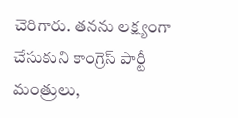చెరిగారు. త‌న‌ను ల‌క్ష్యంగా చేసుకుని కాంగ్రెస్ పార్టీ మంత్రులు,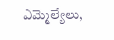ఎమ్మెల్యేలు,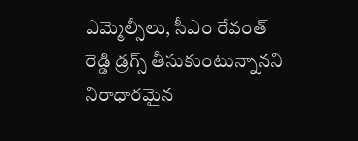ఎమ్మెల్సీలు, సీఎం రేవంత్ రెడ్డి డ్ర‌గ్స్ తీసుకుంటున్నాన‌ని నిరాధార‌మైన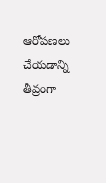ఆరోప‌ణ‌లు చేయ‌డాన్ని తీవ్రంగా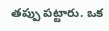త‌ప్పు ప‌ట్టారు. ఒక